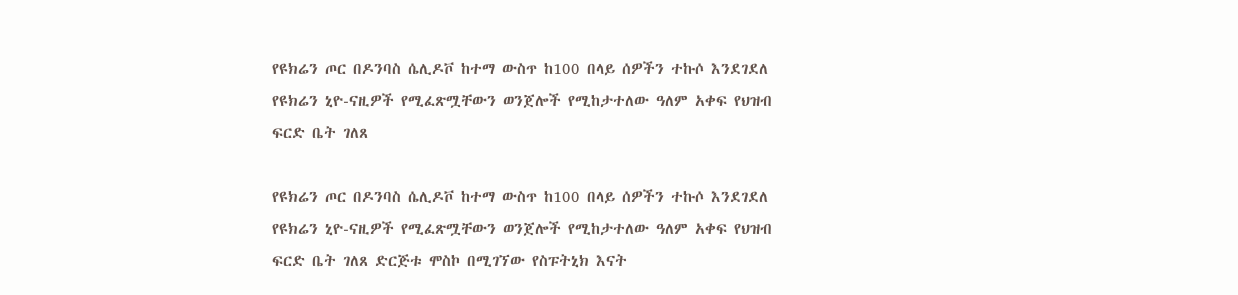የዩክሬን ጦር በዶንባስ ሴሊዶቮ ከተማ ውስጥ ከ100 በላይ ሰዎችን ተኩሶ እንደገደለ የዩክሬን ኒዮ-ናዚዎች የሚፈጽሟቸውን ወንጀሎች የሚከታተለው ዓለም አቀፍ የህዝብ ፍርድ ቤት ገለጸ

የዩክሬን ጦር በዶንባስ ሴሊዶቮ ከተማ ውስጥ ከ100 በላይ ሰዎችን ተኩሶ እንደገደለ የዩክሬን ኒዮ-ናዚዎች የሚፈጽሟቸውን ወንጀሎች የሚከታተለው ዓለም አቀፍ የህዝብ ፍርድ ቤት ገለጸ ድርጅቱ ሞስኮ በሚገኘው የስፑትኒክ እናት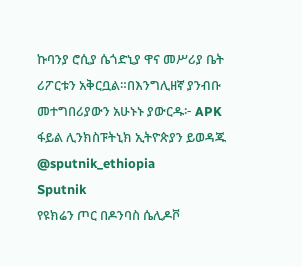ኩባንያ ሮሲያ ሴጎድኒያ ዋና መሥሪያ ቤት ሪፖርቱን አቅርቧል።በእንግሊዘኛ ያንብቡ መተግበሪያውን አሁኑኑ ያውርዱ፦ APK ፋይል ሊንክስፑትኒክ ኢትዮጵያን ይወዳጁ @sputnik_ethiopia
Sputnik
የዩክሬን ጦር በዶንባስ ሴሊዶቮ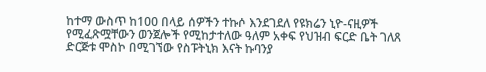ከተማ ውስጥ ከ100 በላይ ሰዎችን ተኩሶ እንደገደለ የዩክሬን ኒዮ-ናዚዎች የሚፈጽሟቸውን ወንጀሎች የሚከታተለው ዓለም አቀፍ የህዝብ ፍርድ ቤት ገለጸ ድርጅቱ ሞስኮ በሚገኘው የስፑትኒክ እናት ኩባንያ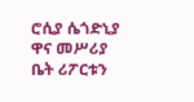ሮሲያ ሴጎድኒያ ዋና መሥሪያ ቤት ሪፖርቱን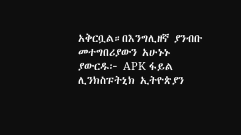አቅርቧል።በእንግሊዘኛ ያንብቡ መተግበሪያውን አሁኑኑ ያውርዱ፦ APK ፋይል ሊንክስፑትኒክ ኢትዮጵያን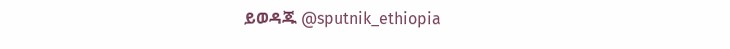ይወዳጁ @sputnik_ethiopia